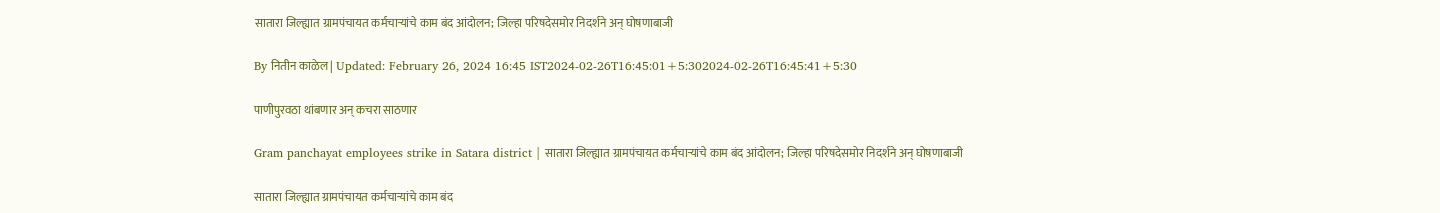सातारा जिल्ह्यात ग्रामपंचायत कर्मचाऱ्यांचे काम बंद आंदोलन; जिल्हा परिषदेसमोर निदर्शने अन् घोषणाबाजी

By नितीन काळेल | Updated: February 26, 2024 16:45 IST2024-02-26T16:45:01+5:302024-02-26T16:45:41+5:30

पाणीपुरवठा थांबणार अन् कचरा साठणार

Gram panchayat employees strike in Satara district | सातारा जिल्ह्यात ग्रामपंचायत कर्मचाऱ्यांचे काम बंद आंदोलन; जिल्हा परिषदेसमोर निदर्शने अन् घोषणाबाजी

सातारा जिल्ह्यात ग्रामपंचायत कर्मचाऱ्यांचे काम बंद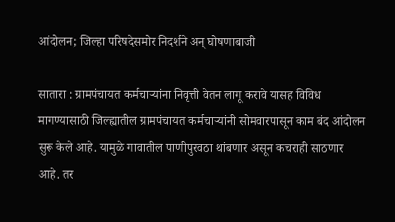आंदोलन; जिल्हा परिषदेसमोर निदर्शने अन् घोषणाबाजी

सातारा : ग्रामपंचायत कर्मचाऱ्यांना निवृत्ती वेतन लागू करावे यासह विविध मागण्यासाठी जिल्ह्यातील ग्रामपंचायत कर्मचाऱ्यांनी सोमवारपासून काम बंद आंदोलन सुरू केले आहे. यामुळे गावातील पाणीपुरवठा थांबणार असून कचराही साठणार आहे. तर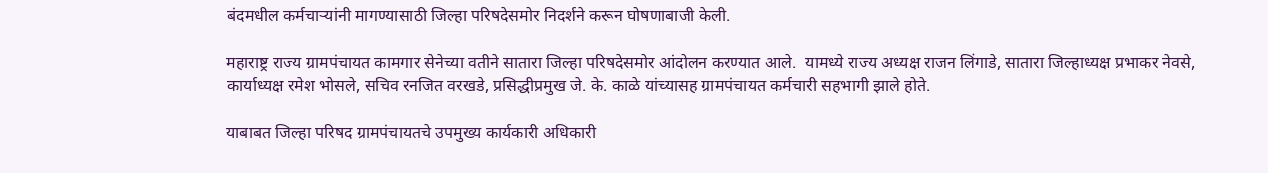बंदमधील कर्मचाऱ्यांनी मागण्यासाठी जिल्हा परिषदेसमोर निदर्शने करून घोषणाबाजी केली.

महाराष्ट्र राज्य ग्रामपंचायत कामगार सेनेच्या वतीने सातारा जिल्हा परिषदेसमोर आंदोलन करण्यात आले.  यामध्ये राज्य अध्यक्ष राजन लिंगाडे, सातारा जिल्हाध्यक्ष प्रभाकर नेवसे, कार्याध्यक्ष रमेश भोसले, सचिव रनजित वरखडे, प्रसिद्धीप्रमुख जे. के. काळे यांच्यासह ग्रामपंचायत कर्मचारी सहभागी झाले होते.

याबाबत जिल्हा परिषद ग्रामपंचायतचे उपमुख्य कार्यकारी अधिकारी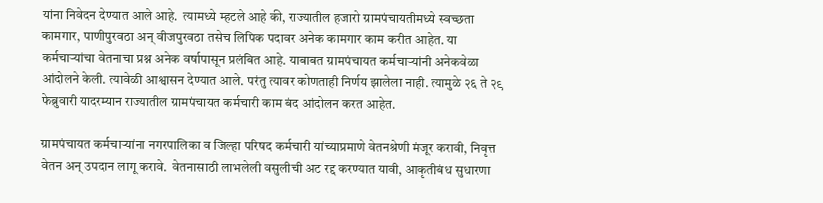यांना निवेदन देण्यात आले आहे.  त्यामध्ये म्हटले आहे की, राज्यातील हजारो ग्रामपंचायतीमध्ये स्वच्छता कामगार, पाणीपुरवठा अन् वीजपुरवठा तसेच लिपिक पदावर अनेक कामगार काम करीत आहेत. या कर्मचाऱ्यांचा वेतनाचा प्रश्न अनेक वर्षापासून प्रलंबित आहे. याबाबत ग्रामपंचायत कर्मचाऱ्यांनी अनेकवेळा आंदोलने केली. त्यावेळी आश्वासन देण्यात आले. परंतु त्यावर कोणताही निर्णय झालेला नाही. त्यामुळे २६ ते २९ फेब्रुवारी यादरम्यान राज्यातील ग्रामपंचायत कर्मचारी काम बंद आंदोलन करत आहेत.

ग्रामपंचायत कर्मचाऱ्यांना नगरपालिका व जिल्हा परिषद कर्मचारी यांच्याप्रमाणे वेतनश्रेणी मंजूर करावी, निवृत्त वेतन अन् उपदान लागू करावे.  वेतनासाठी लाभलेली वसुलीची अट रद्द करण्यात यावी, आकृतीबंध सुधारणा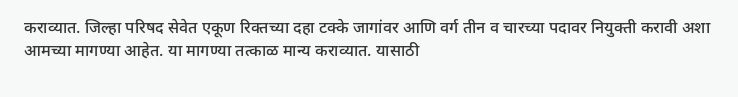कराव्यात. जिल्हा परिषद सेवेत एकूण रिक्तच्या दहा टक्के जागांवर आणि वर्ग तीन व चारच्या पदावर नियुक्ती करावी अशा आमच्या मागण्या आहेत. या मागण्या तत्काळ मान्य कराव्यात. यासाठी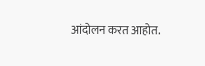आंदोलन करत आहोत.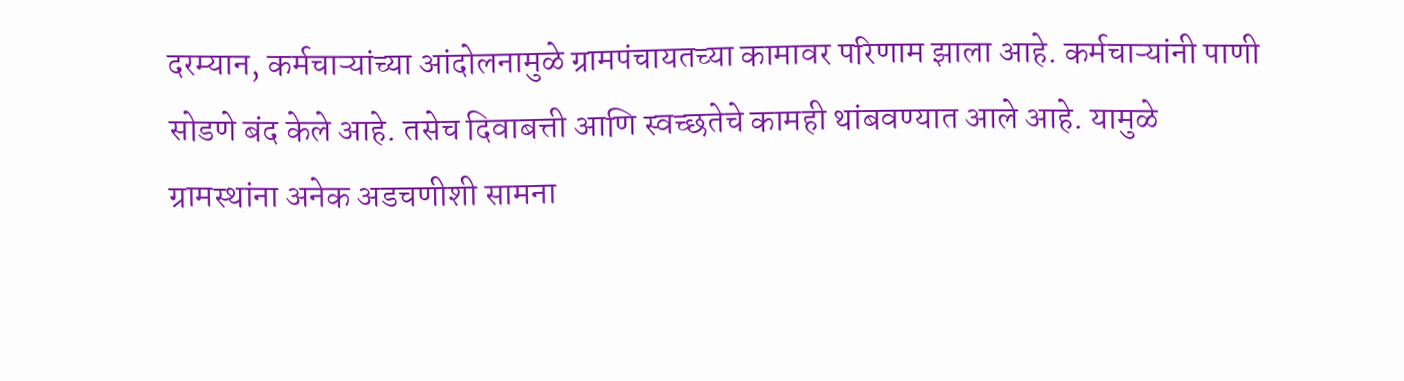दरम्यान, कर्मचाऱ्यांच्या आंदोलनामुळे ग्रामपंचायतच्या कामावर परिणाम झाला आहे. कर्मचाऱ्यांनी पाणी सोडणे बंद केले आहे. तसेच दिवाबत्ती आणि स्वच्छतेचे कामही थांबवण्यात आले आहे. यामुळे ग्रामस्थांना अनेक अडचणीशी सामना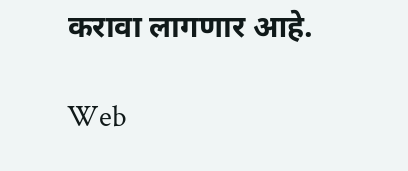करावा लागणार आहे.

Web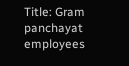Title: Gram panchayat employees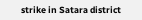strike in Satara district